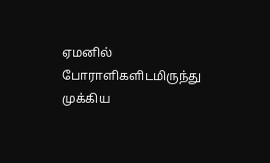ஏமனில் போராளிகளிடமிருந்து முக்கிய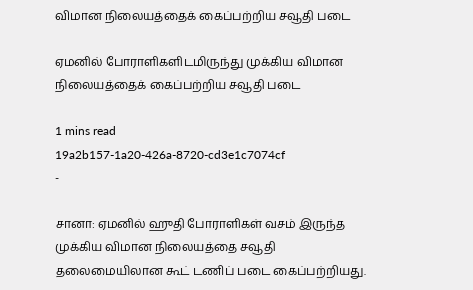விமான நிலையத்தைக் கைப்பற்றிய சவூதி படை

ஏமனில் போராளிகளிடமிருந்து முக்கிய விமான நிலையத்தைக் கைப்பற்றிய சவூதி படை

1 mins read
19a2b157-1a20-426a-8720-cd3e1c7074cf
-

சானா: ஏமனில் ஹுதி போராளிகள் வசம் இருந்த முக்கிய விமான நிலையத்தை சவூதி தலைமையிலான கூட் டணிப் படை கைப்பற்றியது.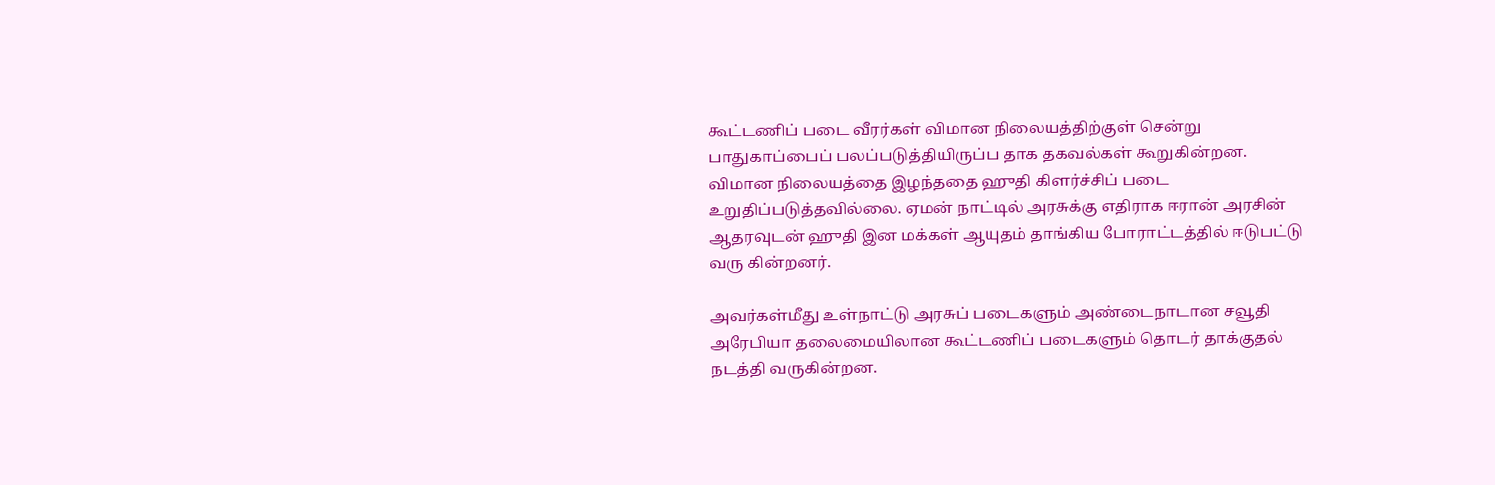கூட்டணிப் படை வீரர்கள் விமான நிலையத்திற்குள் சென்று பாதுகாப்பைப் பலப்படுத்தியிருப்ப தாக தகவல்கள் கூறுகின்றன. விமான நிலையத்தை இழந்ததை ஹுதி கிளர்ச்சிப் படை உறுதிப்படுத்தவில்லை. ஏமன் நாட்டில் அரசுக்கு எதிராக ஈரான் அரசின் ஆதரவுடன் ஹுதி இன மக்கள் ஆயுதம் தாங்கிய போராட்டத்தில் ஈடுபட்டு வரு கின்றனர்.

அவர்கள்மீது உள்நாட்டு அரசுப் படைகளும் அண்டைநாடான சவூதி அரேபியா தலைமையிலான கூட்டணிப் படைகளும் தொடர் தாக்குதல் நடத்தி வருகின்றன.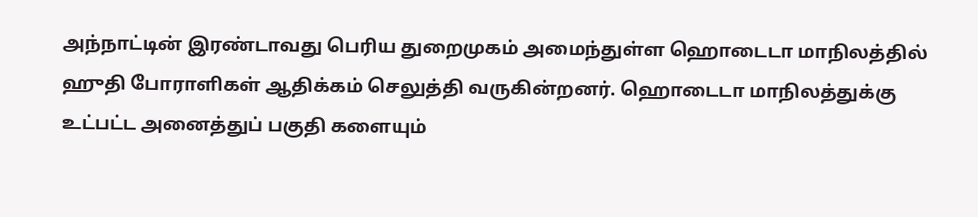அந்நாட்டின் இரண்டாவது பெரிய துறைமுகம் அமைந்துள்ள ஹொடைடா மாநிலத்தில் ஹுதி போராளிகள் ஆதிக்கம் செலுத்தி வருகின்றனர். ஹொடைடா மாநிலத்துக்கு உட்பட்ட அனைத்துப் பகுதி களையும்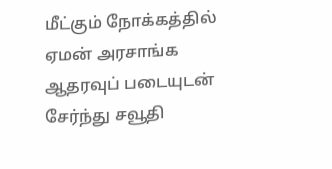மீட்கும் நோக்கத்தில் ஏமன் அரசாங்க ஆதரவுப் படையுடன் சேர்ந்து சவூதி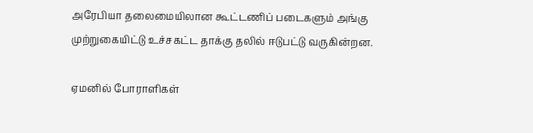அரேபியா தலைமையிலான கூட்டணிப் படைகளும் அங்கு முற்றுகையிட்டு உச்சகட்ட தாக்கு தலில் ஈடுபட்டு வருகின்றன.

ஏமனில் போராளிகள்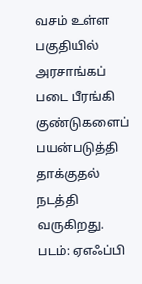வசம் உள்ள பகுதியில் அரசாங்கப் படை பீரங்கி குண்டுகளைப் பயன்படுத்தி தாக்குதல் நடத்தி வருகிறது. படம்: ஏஎஃப்பி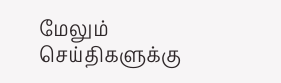மேலும் செய்திகளுக்கு